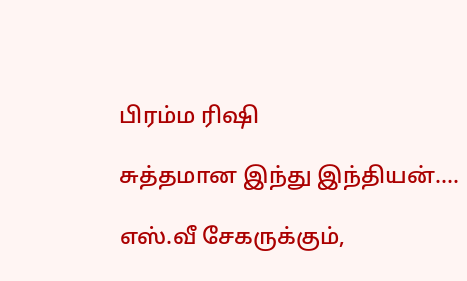பிரம்ம ரிஷி

சுத்தமான இந்து இந்தியன்….

எஸ்.வீ சேகருக்கும்,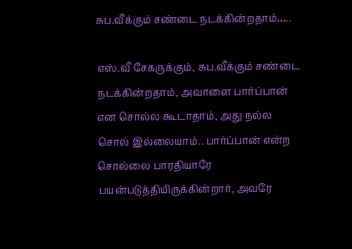சுப.வீக்கும் சண்டை நடக்கின்றதாம்…..

எஸ்.வீ சேகருக்கும், சுப.வீக்கும் சண்டை நடக்கின்றதாம், அவாளை பார்ப்பான் என சொல்ல கூடாதாம், அது நல்ல சொல் இல்லையாம்.. பார்ப்பான் என்ற சொல்லை பாரதியாரே பயன்படுத்தியிருக்கின்றார், அவரே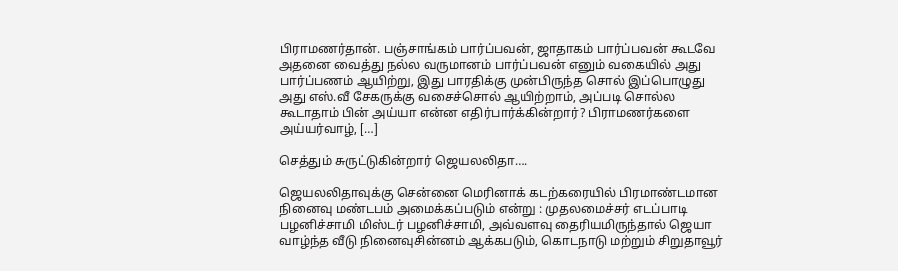பிராமணர்தான். பஞ்சாங்கம் பார்ப்பவன், ஜாதாகம் பார்ப்பவன் கூடவே அதனை வைத்து நல்ல வருமானம் பார்ப்பவன் எனும் வகையில் அது பார்ப்பணம் ஆயிற்று, இது பாரதிக்கு முன்பிருந்த சொல் இப்பொழுது அது எஸ்.வீ சேகருக்கு வசைச்சொல் ஆயிற்றாம், அப்படி சொல்ல கூடாதாம் பின் அய்யா என்ன எதிர்பார்க்கின்றார்? பிராமணர்களை அய்யர்வாழ், […]

செத்தும் சுருட்டுகின்றார் ஜெயலலிதா….

ஜெயலலிதாவுக்கு சென்னை மெரினாக் கடற்கரையில் பிரமாண்டமான நினைவு மண்டபம் அமைக்கப்படும் என்று : முதலமைச்சர் எடப்பாடி பழனிச்சாமி மிஸ்டர் பழனிச்சாமி, அவ்வளவு தைரியமிருந்தால் ஜெயா வாழ்ந்த வீடு நினைவுசின்னம் ஆக்கபடும், கொடநாடு மற்றும் சிறுதாவூர்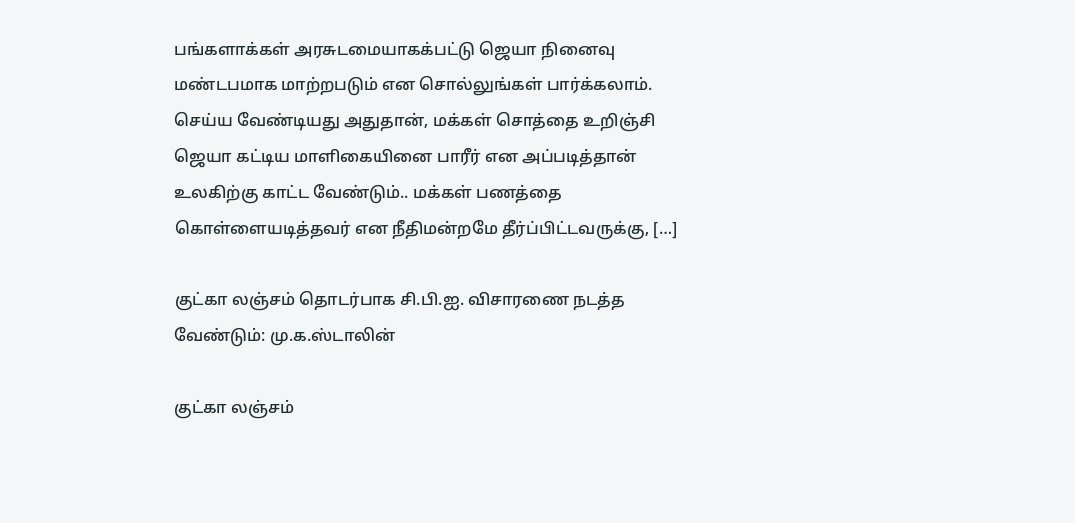பங்களாக்கள் அரசுடமையாகக்பட்டு ஜெயா நினைவு மண்டபமாக மாற்றபடும் என சொல்லுங்கள் பார்க்கலாம். செய்ய வேண்டியது அதுதான், மக்கள் சொத்தை உறிஞ்சி ஜெயா கட்டிய மாளிகையினை பாரீர் என அப்படித்தான் உலகிற்கு காட்ட வேண்டும்.. மக்கள் பணத்தை கொள்ளையடித்தவர் என நீதிமன்றமே தீர்ப்பிட்டவருக்கு, […]

குட்கா லஞ்சம் தொடர்பாக சி.பி.ஐ. விசாரணை நடத்த வேண்டும்: மு.க.ஸ்டாலின்

குட்கா லஞ்சம்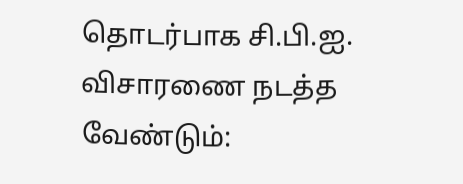தொடர்பாக சி.பி.ஐ. விசாரணை நடத்த வேண்டும்: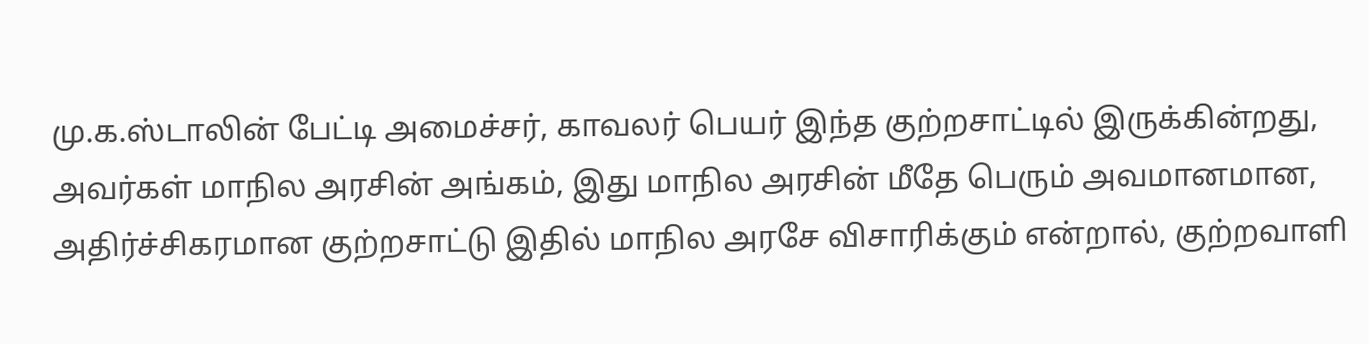மு.க.ஸ்டாலின் பேட்டி அமைச்சர், காவலர் பெயர் இந்த குற்றசாட்டில் இருக்கின்றது, அவர்கள் மாநில அரசின் அங்கம், இது மாநில அரசின் மீதே பெரும் அவமானமான, அதிர்ச்சிகரமான குற்றசாட்டு இதில் மாநில அரசே விசாரிக்கும் என்றால், குற்றவாளி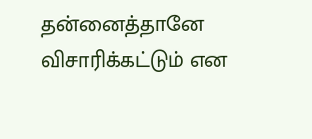தன்னைத்தானே விசாரிக்கட்டும் என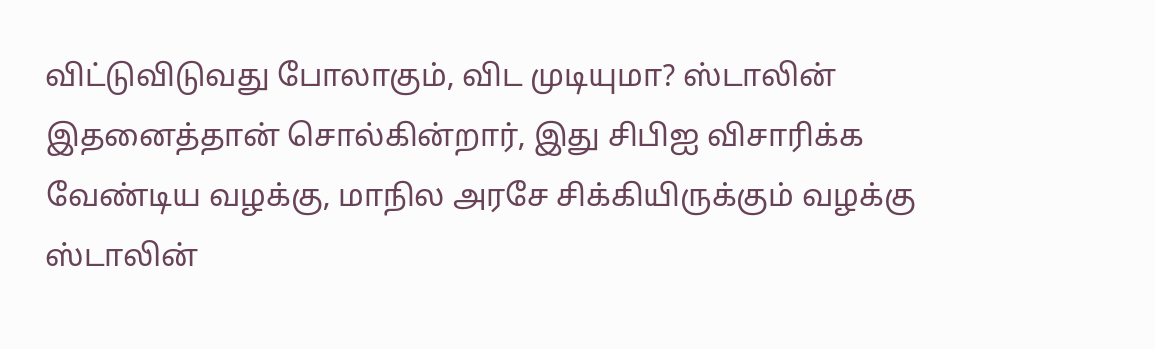விட்டுவிடுவது போலாகும், விட முடியுமா? ஸ்டாலின் இதனைத்தான் சொல்கின்றார், இது சிபிஐ விசாரிக்க வேண்டிய வழக்கு, மாநில அரசே சிக்கியிருக்கும் வழக்கு ஸ்டாலின்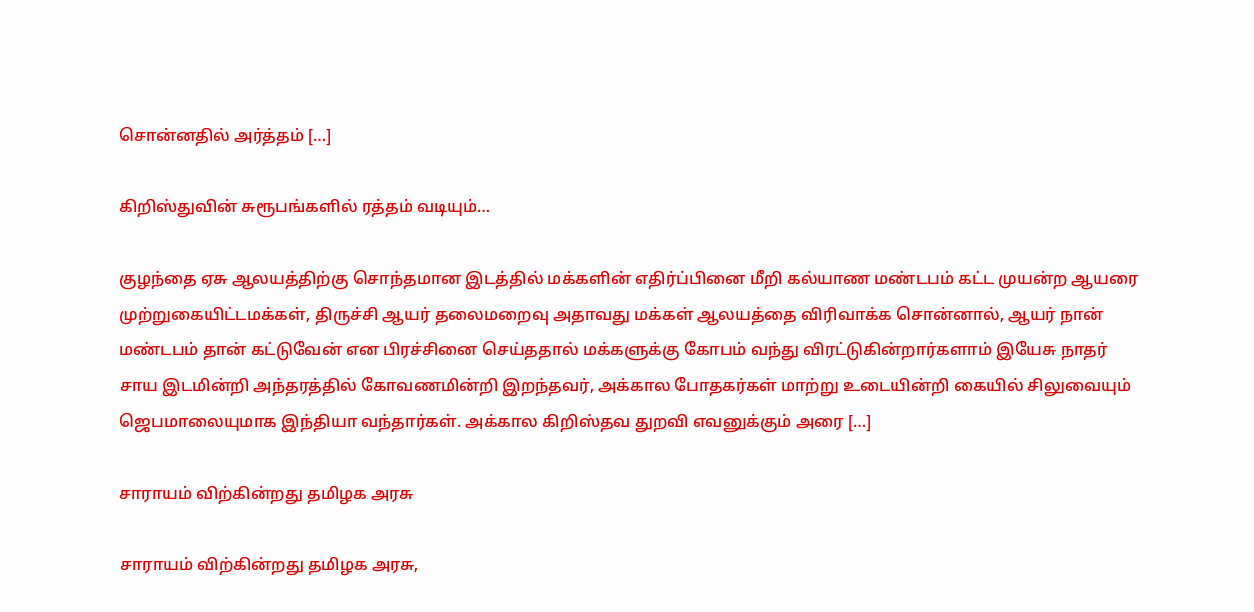சொன்னதில் அர்த்தம் […]

கிறிஸ்துவின் சுரூபங்களில் ரத்தம் வடியும்…

குழந்தை ஏசு ஆலயத்திற்கு சொந்தமான இடத்தில் மக்களின் எதிர்ப்பினை மீறி கல்யாண மண்டபம் கட்ட முயன்ற ஆயரை முற்றுகையிட்டமக்கள், திருச்சி ஆயர் தலைமறைவு அதாவது மக்கள் ஆலயத்தை விரிவாக்க சொன்னால், ஆயர் நான் மண்டபம் தான் கட்டுவேன் என பிரச்சினை செய்ததால் மக்களுக்கு கோபம் வந்து விரட்டுகின்றார்களாம் இயேசு நாதர் சாய இடமின்றி அந்தரத்தில் கோவணமின்றி இறந்தவர், அக்கால போதகர்கள் மாற்று உடையின்றி கையில் சிலுவையும் ஜெபமாலையுமாக இந்தியா வந்தார்கள். அக்கால கிறிஸ்தவ துறவி எவனுக்கும் அரை […]

சாராயம் விற்கின்றது தமிழக‌ அரசு

சாராயம் விற்கின்றது தமிழக‌ அரசு,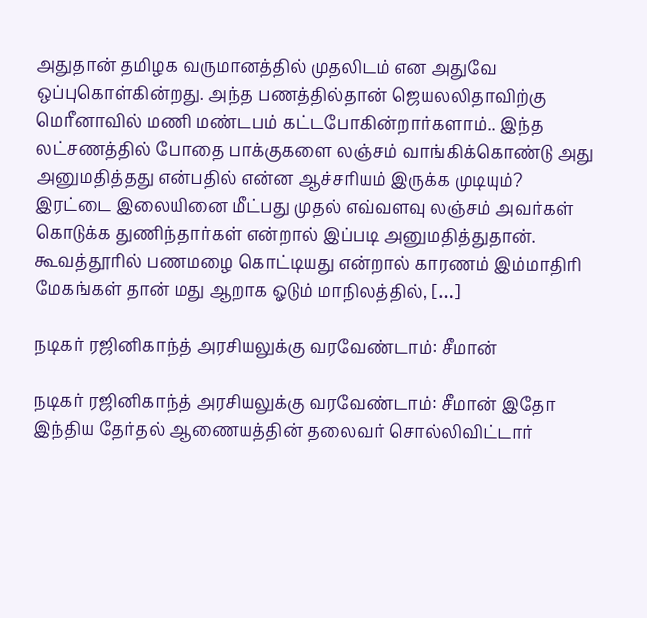அதுதான் தமிழக வருமானத்தில் முதலிடம் என அதுவே ஒப்புகொள்கின்றது. அந்த பணத்தில்தான் ஜெயலலிதாவிற்கு மெரீனாவில் மணி மண்டபம் கட்டபோகின்றார்களாம்.. இந்த லட்சணத்தில் போதை பாக்குகளை லஞ்சம் வாங்கிக்கொண்டு அது அனுமதித்தது என்பதில் என்ன ஆச்சரியம் இருக்க முடியும்? இரட்டை இலையினை மீட்பது முதல் எவ்வளவு லஞ்சம் அவர்கள் கொடுக்க துணிந்தார்கள் என்றால் இப்படி அனுமதித்துதான். கூவத்தூரில் பணமழை கொட்டியது என்றால் காரணம் இம்மாதிரி மேகங்கள் தான் மது ஆறாக ஓடும் மாநிலத்தில், […]

நடிகர் ரஜினிகாந்த் அரசியலுக்கு வரவேண்டாம்: சீமான்

நடிகர் ரஜினிகாந்த் அரசியலுக்கு வரவேண்டாம்: சீமான் இதோ இந்திய தேர்தல் ஆணையத்தின் தலைவர் சொல்லிவிட்டார்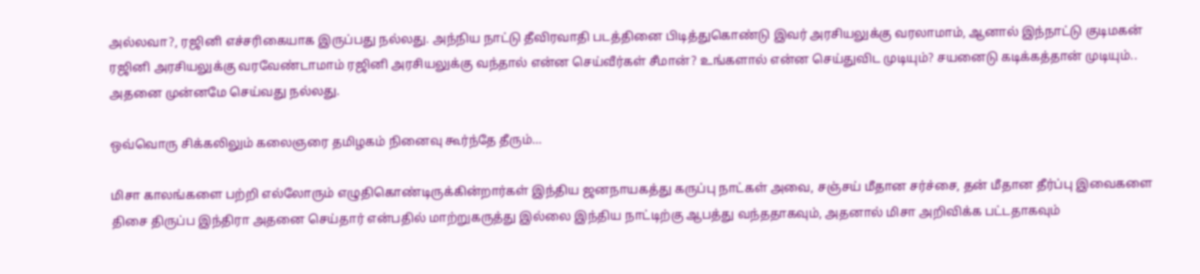அல்லவா?, ரஜினி எச்சரிகையாக இருப்பது நல்லது. அந்நிய நாட்டு தீவிரவாதி படத்தினை பிடித்துகொண்டு இவர் அரசியலுக்கு வரலாமாம், ஆனால் இந்நாட்டு குடிமகன் ரஜினி அரசியலுக்கு வரவேண்டாமாம் ரஜினி அரசியலுக்கு வந்தால் என்ன செய்வீர்கள் சீமான்? உங்களால் என்ன செய்துவிட முடியும்? சயனைடு கடிக்கத்தான் முடியும்.. அதனை முன்னமே செய்வது நல்லது.

ஒவ்வொரு சிக்கலிலும் கலைஞரை தமிழகம் நினைவு கூர்ந்தே தீரும்…

மிசா காலங்களை பற்றி எல்லோரும் எழுதிகொண்டிருக்கின்றார்கள் இந்திய ஜனநாயகத்து கருப்பு நாட்கள் அவை, சஞ்சய் மீதான சர்ச்சை, தன் மீதான தீர்ப்பு இவைகளை திசை திருப்ப இந்திரா அதனை செய்தார் என்பதில் மாற்றுகருத்து இல்லை இந்திய நாட்டிற்கு ஆபத்து வந்ததாகவும், அதனால் மிசா அறிவிக்க பட்டதாகவும்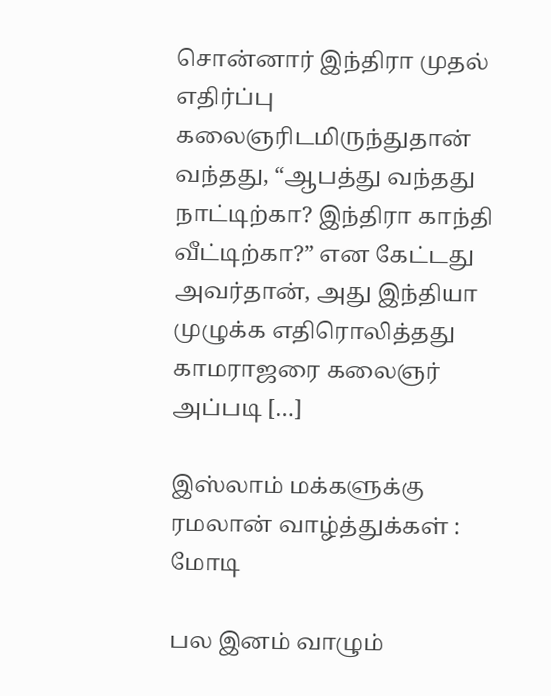சொன்னார் இந்திரா முதல் எதிர்ப்பு கலைஞரிடமிருந்துதான் வந்தது, “ஆபத்து வந்தது நாட்டிற்கா? இந்திரா காந்தி வீட்டிற்கா?” என கேட்டது அவர்தான், அது இந்தியா முழுக்க எதிரொலித்தது காமராஜரை கலைஞர் அப்படி […]

இஸ்லாம் மக்களுக்கு ரமலான் வாழ்த்துக்கள் : மோடி

பல இனம் வாழும்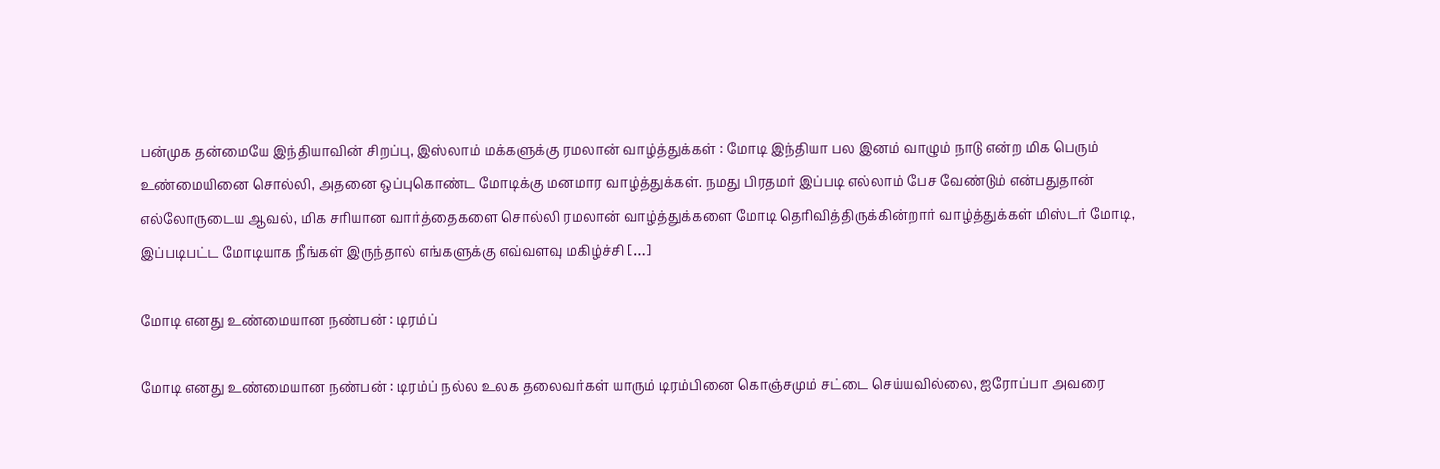பன்முக தன்மையே இந்தியாவின் சிறப்பு, இஸ்லாம் மக்களுக்கு ரமலான் வாழ்த்துக்கள் : மோடி இந்தியா பல இனம் வாழும் நாடு என்ற மிக பெரும் உண்மையினை சொல்லி, அதனை ஒப்புகொண்ட மோடிக்கு மனமார வாழ்த்துக்கள். நமது பிரதமர் இப்படி எல்லாம் பேச வேண்டும் என்பதுதான் எல்லோருடைய ஆவல், மிக சரியான வார்த்தைகளை சொல்லி ரமலான் வாழ்த்துக்களை மோடி தெரிவித்திருக்கின்றார் வாழ்த்துக்கள் மிஸ்டர் மோடி, இப்படிபட்ட மோடியாக நீங்கள் இருந்தால் எங்களுக்கு எவ்வளவு மகிழ்ச்சி […]

மோடி எனது உண்மையான நண்பன் : டிரம்ப்

மோடி எனது உண்மையான நண்பன் : டிரம்ப் நல்ல உலக தலைவர்கள் யாரும் டிரம்பினை கொஞ்சமும் சட்டை செய்யவில்லை, ஐரோப்பா அவரை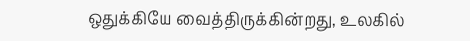ஒதுக்கியே வைத்திருக்கின்றது, உலகில்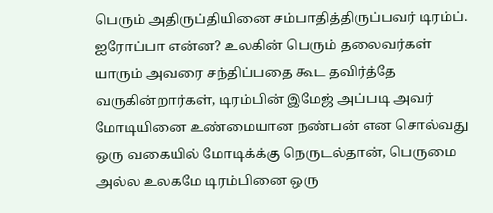பெரும் அதிருப்தியினை சம்பாதித்திருப்பவர் டிரம்ப். ஐரோப்பா என்ன? உலகின் பெரும் தலைவர்கள் யாரும் அவரை சந்திப்பதை கூட தவிர்த்தே வருகின்றார்கள், டிரம்பின் இமேஜ் அப்படி அவர் மோடியினை உண்மையான நண்பன் என சொல்வது ஒரு வகையில் மோடிக்க்கு நெருடல்தான், பெருமை அல்ல‌ உலகமே டிரம்பினை ஒரு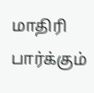மாதிரி பார்க்கும்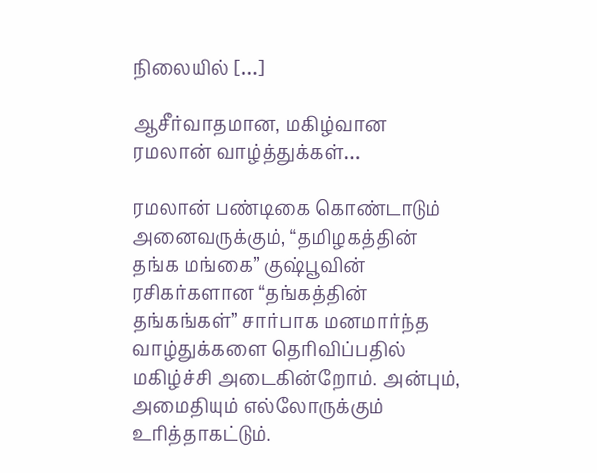நிலையில் […]

ஆசீர்வாதமான, மகிழ்வான ரமலான் வாழ்த்துக்கள்…

ரமலான் பண்டிகை கொண்டாடும் அனைவருக்கும், “தமிழகத்தின் தங்க மங்கை” குஷ்பூவின் ரசிகர்களான “தங்கத்தின் தங்கங்கள்” சார்பாக‌ மனமார்ந்த வாழ்துக்களை தெரிவிப்பதில் மகிழ்ச்சி அடைகின்றோம். அன்பும், அமைதியும் எல்லோருக்கும் உரித்தாகட்டும்.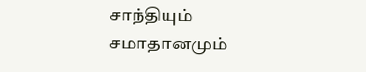சாந்தியும் சமாதானமும்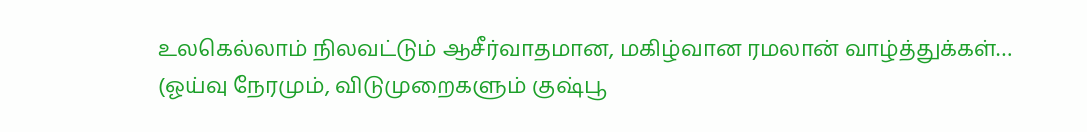உலகெல்லாம் நிலவட்டும் ஆசீர்வாதமான, மகிழ்வான ரமலான் வாழ்த்துக்கள்… (ஓய்வு நேரமும், விடுமுறைகளும் குஷ்பூ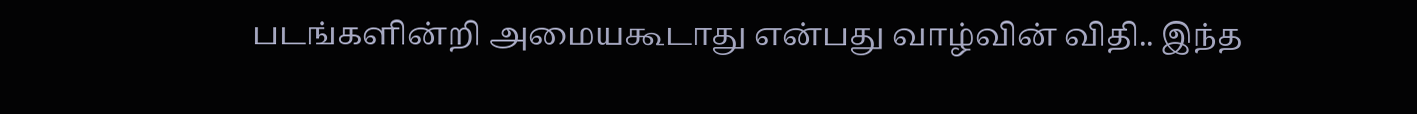படங்களின்றி அமையகூடாது என்பது வாழ்வின் விதி.. இந்த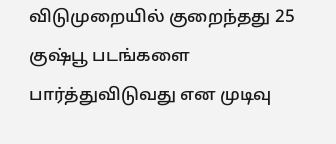விடுமுறையில் குறைந்தது 25 குஷ்பூ படங்களை பார்த்துவிடுவது என முடிவு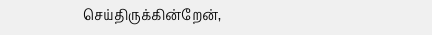செய்திருக்கின்றேன்,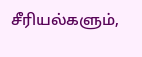சீரியல்களும்,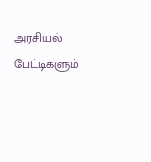அரசியல் பேட்டிகளும்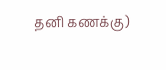தனி கணக்கு)